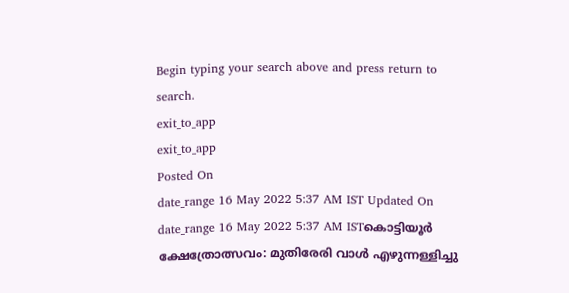Begin typing your search above and press return to search.
exit_to_app
exit_to_app
Posted On
date_range 16 May 2022 5:37 AM IST Updated On
date_range 16 May 2022 5:37 AM ISTകൊട്ടിയൂർ ക്ഷേത്രോത്സവം: മുതിരേരി വാൾ എഴുന്നള്ളിച്ചു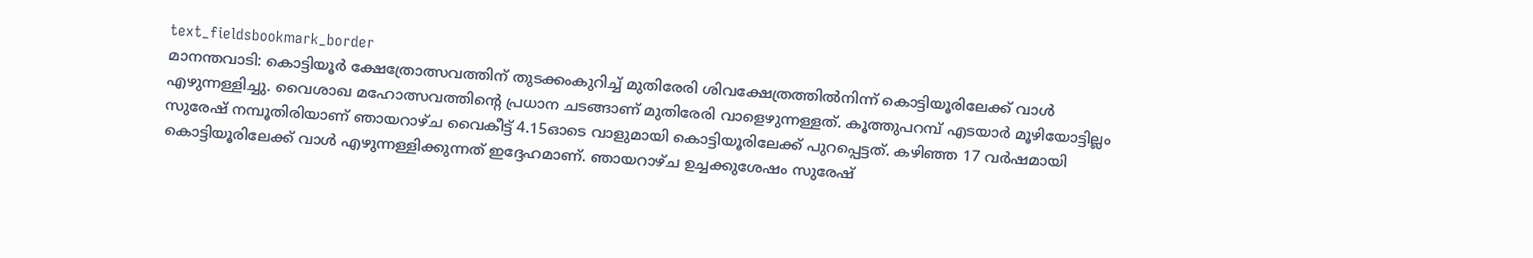text_fieldsbookmark_border
മാനന്തവാടി: കൊട്ടിയൂർ ക്ഷേത്രോത്സവത്തിന് തുടക്കംകുറിച്ച് മുതിരേരി ശിവക്ഷേത്രത്തിൽനിന്ന് കൊട്ടിയൂരിലേക്ക് വാൾ എഴുന്നള്ളിച്ചു. വൈശാഖ മഹോത്സവത്തിന്റെ പ്രധാന ചടങ്ങാണ് മുതിരേരി വാളെഴുന്നള്ളത്. കൂത്തുപറമ്പ് എടയാർ മൂഴിയോട്ടില്ലം സുരേഷ് നമ്പൂതിരിയാണ് ഞായറാഴ്ച വൈകീട്ട് 4.15ഓടെ വാളുമായി കൊട്ടിയൂരിലേക്ക് പുറപ്പെട്ടത്. കഴിഞ്ഞ 17 വർഷമായി കൊട്ടിയൂരിലേക്ക് വാൾ എഴുന്നള്ളിക്കുന്നത് ഇദ്ദേഹമാണ്. ഞായറാഴ്ച ഉച്ചക്കുശേഷം സുരേഷ്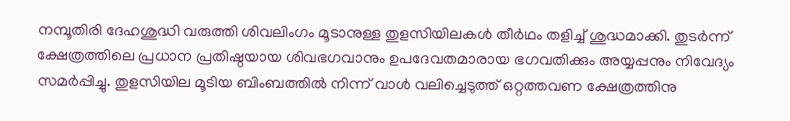നമ്പൂതിരി ദേഹശുദ്ധി വരുത്തി ശിവലിംഗം മൂടാനുള്ള തുളസിയിലകൾ തീർഥം തളിച്ച് ശുദ്ധമാക്കി. തുടർന്ന് ക്ഷേത്രത്തിലെ പ്രധാന പ്രതിഷ്ഠയായ ശിവഭഗവാനും ഉപദേവതമാരായ ഭഗവതിക്കും അയ്യപ്പനും നിവേദ്യം സമർപ്പിച്ചു. തുളസിയില മൂടിയ ബിംബത്തിൽ നിന്ന് വാൾ വലിച്ചെടുത്ത് ഒറ്റത്തവണ ക്ഷേത്രത്തിനു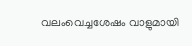വലംവെച്ചശേഷം വാളുമായി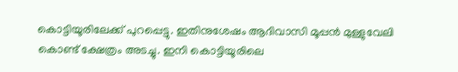കൊട്ടിയൂരിലേക്ക് പുറപ്പെട്ടു. ഇതിനുശേഷം ആദിവാസി മൂപ്പൻ മുള്ളുവേലി കൊണ്ട് ക്ഷേത്രം അടച്ചു. ഇനി കൊട്ടിയൂരിലെ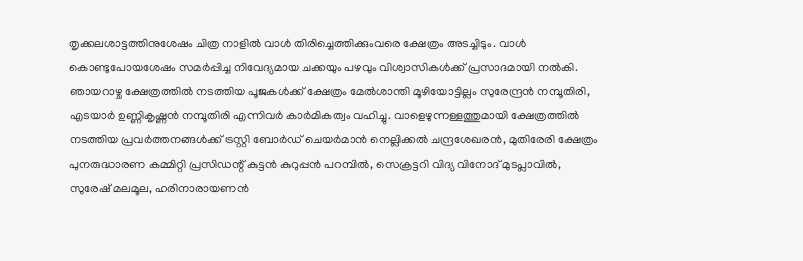തൃക്കലശാട്ടത്തിനുശേഷം ചിത്ര നാളിൽ വാൾ തിരിച്ചെത്തിക്കുംവരെ ക്ഷേത്രം അടച്ചിടും. വാൾ കൊണ്ടുപോയശേഷം സമർപ്പിച്ച നിവേദ്യമായ ചക്കയും പഴവും വിശ്വാസികൾക്ക് പ്രസാദമായി നൽകി. ഞായറാഴ്ച ക്ഷേത്രത്തിൽ നടത്തിയ പൂജകൾക്ക് ക്ഷേത്രം മേൽശാന്തി മൂഴിയോട്ടില്ലം സുരേന്ദ്രൻ നമ്പൂതിരി, എടയാർ ഉണ്ണികൃഷ്ണൻ നമ്പൂതിരി എന്നിവർ കാർമികത്വം വഹിച്ചു. വാളെഴുന്നള്ളത്തുമായി ക്ഷേത്രത്തിൽ നടത്തിയ പ്രവർത്തനങ്ങൾക്ക് ട്രസ്റ്റി ബോർഡ് ചെയർമാൻ നെല്ലിക്കൽ ചന്ദ്രശേഖരൻ, മുതിരേരി ക്ഷേത്രം പുനരുദ്ധാരണ കമ്മിറ്റി പ്രസിഡന്റ് കുട്ടൻ കുറുപ്പൻ പറമ്പിൽ, സെക്രട്ടറി വിദ്യ വിനോദ് മുടപ്ലാവിൽ, സുരേഷ് മലമൂല, ഹരിനാരായണൻ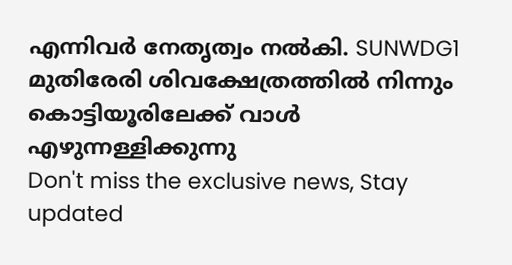എന്നിവർ നേതൃത്വം നൽകി. SUNWDG1 മുതിരേരി ശിവക്ഷേത്രത്തിൽ നിന്നും കൊട്ടിയൂരിലേക്ക് വാൾ എഴുന്നള്ളിക്കുന്നു
Don't miss the exclusive news, Stay updated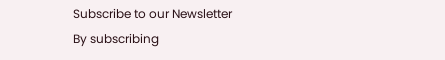Subscribe to our Newsletter
By subscribing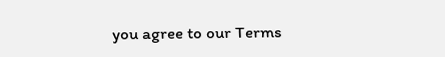you agree to our Terms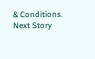& Conditions.
Next Story